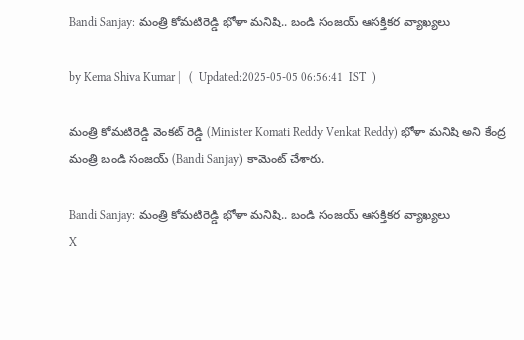Bandi Sanjay: మంత్రి కోమటి‌‌రెడ్డి భోళా మనిషి.. బండి సంజయ్ ఆసక్తికర వ్యాఖ్యలు

by Kema Shiva Kumar |   (  Updated:2025-05-05 06:56:41  IST  )

మంత్రి కోమటి‌రెడ్డి వెంకట్ రెడ్డి (Minister Komati Reddy Venkat Reddy) భోళా మనిషి అని కేంద్ర మంత్రి బండి సంజయ్ (Bandi Sanjay) కామెంట్ చేశారు.

Bandi Sanjay: మంత్రి కోమటి‌‌రెడ్డి భోళా మనిషి.. బండి సంజయ్ ఆసక్తికర వ్యాఖ్యలు
X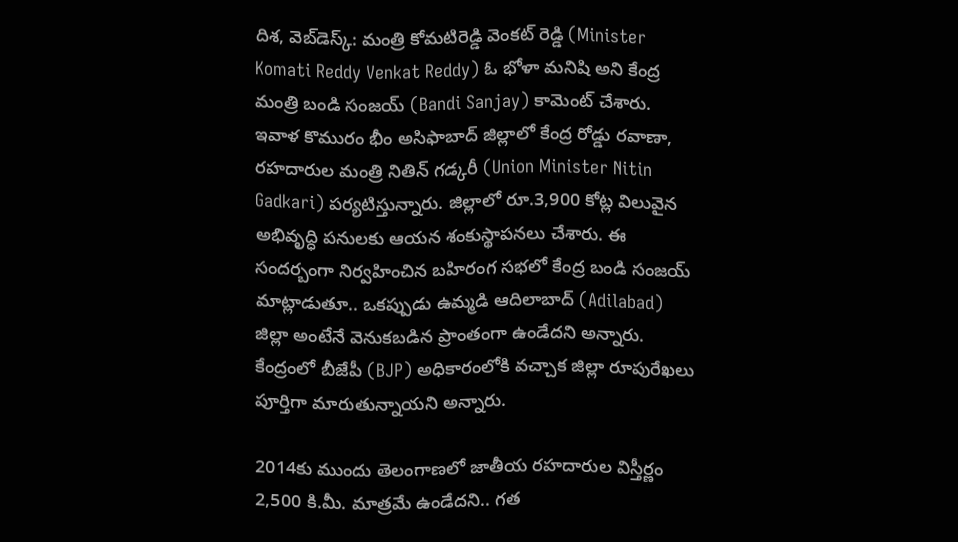దిశ, వెబ్‌డెస్క్: మంత్రి కోమటి‌రెడ్డి వెంకట్ రెడ్డి (Minister Komati Reddy Venkat Reddy) ఓ భోళా మనిషి అని కేంద్ర మంత్రి బండి సంజయ్ (Bandi Sanjay) కామెంట్ చేశారు. ఇవాళ కొమురం భీం అసిఫాబాద్ జిల్లాలో కేంద్ర రోడ్డు రవాణా, రహదారుల మంత్రి నితిన్ గడ్కరీ (Union Minister Nitin Gadkari) పర్యటిస్తున్నారు. జిల్లాలో రూ.3,900 కోట్ల విలువైన అభివృద్ధి పనులకు ఆయన శంకుస్థాపనలు చేశారు. ఈ సందర్బంగా నిర్వహించిన బహిరంగ సభలో కేంద్ర బండి సంజయ్ మాట్లాడుతూ.. ఒకప్పుడు ఉమ్మడి ఆదిలాబాద్ (Adilabad) జిల్లా అంటేనే వెనుకబడిన ప్రాంతంగా ఉండేదని అన్నారు. కేంద్రంలో బీజేపీ (BJP) అధికారంలోకి వచ్చాక జిల్లా రూపురేఖలు పూర్తిగా మారుతున్నాయని అన్నారు.

2014కు ముందు తెలంగాణలో జాతీయ రహదారుల విస్తీర్ణం 2,500 కి.మీ. మాత్రమే ఉండేదని.. గత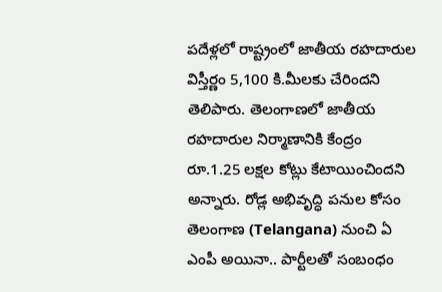పదేళ్లలో రాష్ట్రంలో జాతీయ రహదారుల విస్తీర్ణం 5,100 కి.మీలకు చేరిందని తెలిపారు. తెలంగాణలో జాతీయ రహదారుల నిర్మాణానికి కేంద్రం రూ.1.25 లక్షల కోట్లు కేటాయించిందని అన్నారు. రోడ్ల అభివృద్ధి పనుల కోసం తెలంగాణ (Telangana) నుంచి ఏ ఎంపీ అయినా.. పార్టీలతో సంబంధం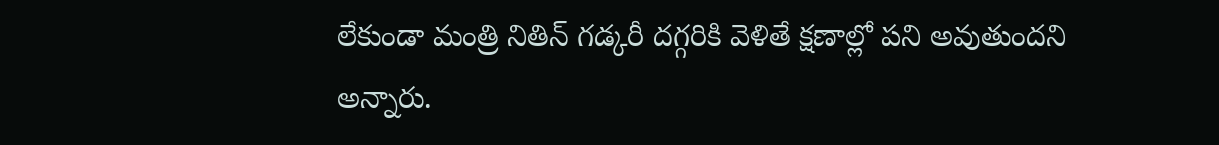లేకుండా మంత్రి నితిన్ గడ్కరీ దగ్గరికి వెళితే క్షణాల్లో పని అవుతుందని అన్నారు.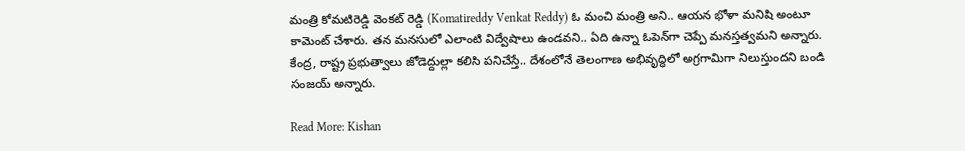మంత్రి కోమటి‌రెడ్డి వెంకట్ రెడ్డి (Komatireddy Venkat Reddy) ఓ మంచి మంత్రి అని.. ఆయన భోళా మనిషి అంటూ కామెంట్ చేశారు. తన మనసులో ఎలాంటి విద్వేషాలు ఉండవని.. ఏది ఉన్నా ఓపెన్‌గా చెప్పే మనస్తత్వమని అన్నారు. కేంద్ర, రాష్ట్ర ప్రభుత్వాలు జోడెద్దుల్లా కలిసి పనిచేస్తే.. దేశంలోనే తెలంగాణ అభివృద్ధిలో అగ్రగామిగా నిలుస్తుందని బండి సంజయ్ అన్నారు.

Read More: Kishan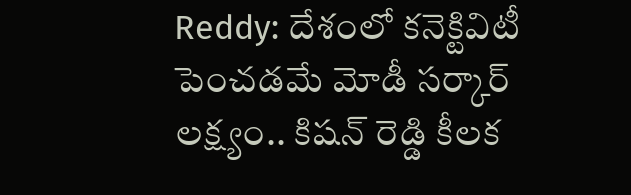Reddy: దేశంలో కనెక్టివిటీ పెంచడమే మోడీ సర్కార్ లక్ష్యం.. కిషన్ రెడ్డి కీలక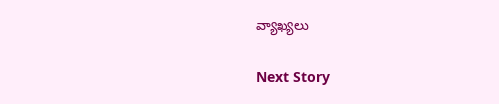వ్యాఖ్యలు

Next Story